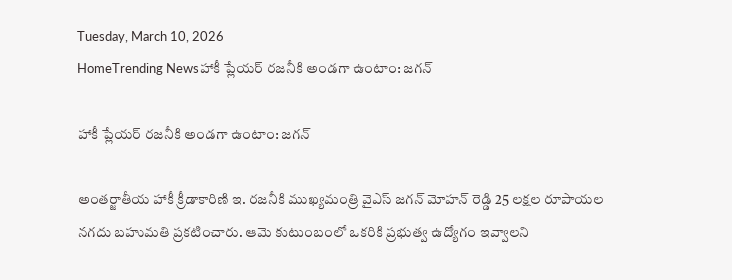Tuesday, March 10, 2026
HomeTrending Newsహాకీ ప్లేయర్‌ రజనీకి అండగా ఉంటాం: జగన్

హాకీ ప్లేయర్‌ రజనీకి అండగా ఉంటాం: జగన్

అంతర్జాతీయ హాకీ క్రీడాకారిణి ఇ. రజనీకి ముఖ్యమంత్రి వైఎస్ జగన్‌ మోహన్ రెడ్డి 25 లక్షల రూపాయల నగదు బహుమతి ప్రకటించారు. ఆమె కుటుంబంలో ఒకరికి ప్రభుత్వ ఉద్యోగం ఇవ్వాలని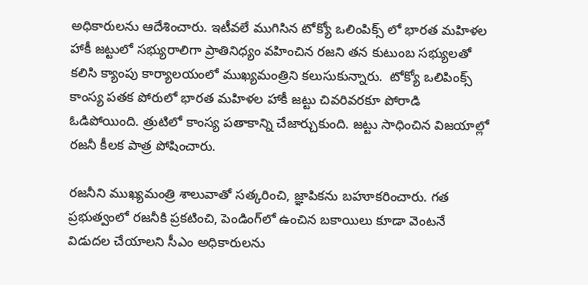అధికారులను ఆదేశించారు. ఇటీవలే ముగిసిన టోక్యో ఒలింపిక్స్ లో భారత మహిళల హాకీ జట్టులో సభ్యురాలిగా ప్రాతినిధ్యం వహించిన రజని తన కుటుంబ సభ్యులతో కలిసి క్యాంపు కార్యాలయంలో ముఖ్యమంత్రిని కలుసుకున్నారు.  టోక్యో ఒలిపింక్స్ కాంస్య పతక పోరులో భారత మహిళల హాకీ జట్టు చివరివరకూ పోరాడి ఓడిపోయింది. త్రుటిలో కాంస్య పతాకాన్ని చేజార్చుకుంది. జట్టు సాధించిన విజయాల్లో రజనీ కీలక పాత్ర పోషించారు.

రజనీని ముఖ్యమంత్రి శాలువాతో సత్కరించి, జ్ఞాపికను బహూకరించారు. గత ప్రభుత్వంలో రజనీకి ప్రకటించి, పెండింగ్‌లో ఉంచిన బకాయిలు కూడా వెంటనే విడుదల చేయాలని సీఎం అధికారులను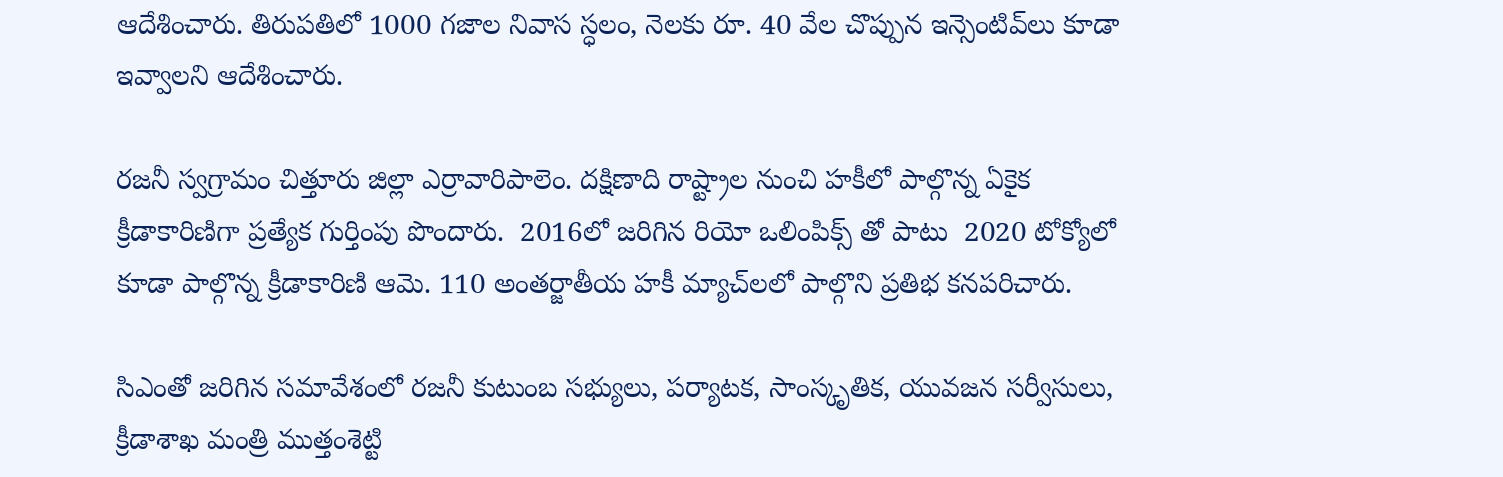ఆదేశించారు. తిరుపతిలో 1000 గజాల నివాస స్ధలం, నెలకు రూ. 40 వేల చొప్పున ఇన్సెంటివ్‌లు కూడా ఇవ్వాలని ఆదేశించారు.

రజనీ స్వగ్రామం చిత్తూరు జిల్లా ఎర్రావారిపాలెం. దక్షిణాది రాష్ట్రాల నుంచి హకీలో పాల్గొన్న ఏకైక క్రీడాకారిణిగా ప్రత్యేక గుర్తింపు పొందారు.  2016లో జరిగిన రియో ఒలింపిక్స్ తో పాటు  2020 టోక్యోలో కూడా పాల్గొన్న క్రీడాకారిణి ఆమె. 110 అంతర్జాతీయ హకీ మ్యాచ్‌లలో పాల్గొని ప్రతిభ కనపరిచారు.

సిఎంతో జరిగిన సమావేశంలో రజనీ కుటుంబ సభ్యులు, పర్యాటక, సాంస్కృతిక, యువజన సర్వీసులు, క్రీడాశాఖ మంత్రి ముత్తంశెట్టి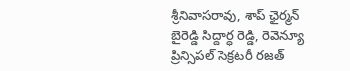శ్రీనివాసరావు, శాప్‌ ఛైర్మన్‌ బైరెడ్డి సిద్దార్ధ రెడ్డి, రెవెన్యూ ప్రిన్సిపల్‌ సెక్రటరీ రజత్‌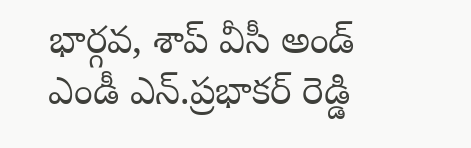భార్గవ, శాప్‌ వీసీ అండ్‌ ఎండీ ఎన్‌.ప్రభాకర్‌ రెడ్డి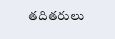తదితరులు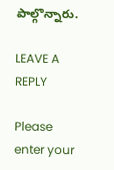పాల్గొన్నారు.

LEAVE A REPLY

Please enter your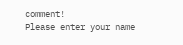comment!
Please enter your name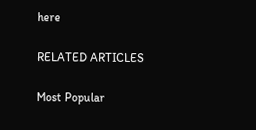here

RELATED ARTICLES

Most Popular